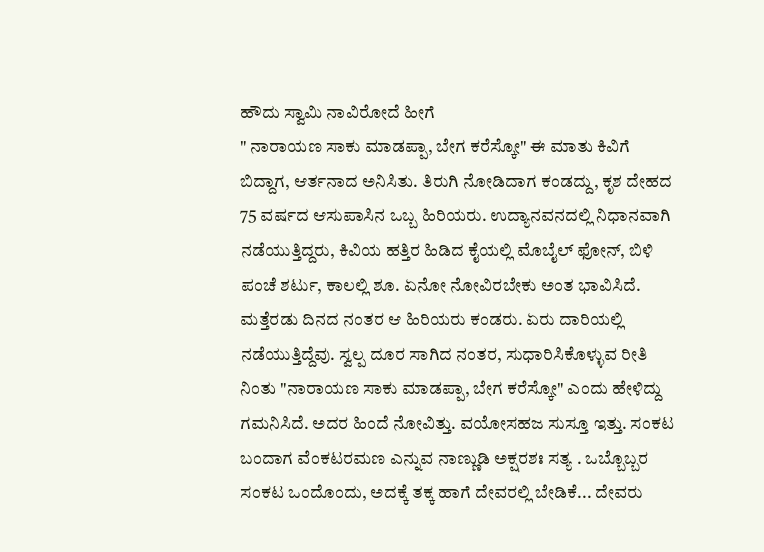ಹೌದು ಸ್ವಾಮಿ ನಾವಿರೋದೆ ಹೀಗೆ
" ನಾರಾಯಣ ಸಾಕು ಮಾಡಪ್ಪಾ, ಬೇಗ ಕರೆಸ್ಕೋ" ಈ ಮಾತು ಕಿವಿಗೆ ಬಿದ್ದಾಗ, ಆರ್ತನಾದ ಅನಿಸಿತು. ತಿರುಗಿ ನೋಡಿದಾಗ ಕಂಡದ್ದು, ಕೃಶ ದೇಹದ 75 ವರ್ಷದ ಆಸುಪಾಸಿನ ಒಬ್ಬ ಹಿರಿಯರು. ಉದ್ಯಾನವನದಲ್ಲಿ ನಿಧಾನವಾಗಿ ನಡೆಯುತ್ತಿದ್ದರು, ಕಿವಿಯ ಹತ್ತಿರ ಹಿಡಿದ ಕೈಯಲ್ಲಿ ಮೊಬೈಲ್ ಫೋನ್, ಬಿಳಿ ಪಂಚೆ ಶರ್ಟು, ಕಾಲಲ್ಲಿ ಶೂ. ಏನೋ ನೋವಿರಬೇಕು ಅಂತ ಭಾವಿಸಿದೆ. ಮತ್ತೆರಡು ದಿನದ ನಂತರ ಆ ಹಿರಿಯರು ಕಂಡರು. ಏರು ದಾರಿಯಲ್ಲಿ ನಡೆಯುತ್ತಿದ್ದೆವು. ಸ್ವಲ್ಪ ದೂರ ಸಾಗಿದ ನಂತರ, ಸುಧಾರಿಸಿಕೊಳ್ಳುವ ರೀತಿ ನಿಂತು "ನಾರಾಯಣ ಸಾಕು ಮಾಡಪ್ಪಾ, ಬೇಗ ಕರೆಸ್ಕೋ" ಎಂದು ಹೇಳಿದ್ದು ಗಮನಿಸಿದೆ. ಅದರ ಹಿಂದೆ ನೋವಿತ್ತು. ವಯೋಸಹಜ ಸುಸ್ತೂ ಇತ್ತು. ಸಂಕಟ ಬಂದಾಗ ವೆಂಕಟರಮಣ ಎನ್ನುವ ನಾಣ್ಣುಡಿ ಅಕ್ಷರಶಃ ಸತ್ಯ . ಒಬ್ಬೊಬ್ಬರ ಸಂಕಟ ಒಂದೊಂದು, ಅದಕ್ಕೆ ತಕ್ಕ ಹಾಗೆ ದೇವರಲ್ಲಿ ಬೇಡಿಕೆ... ದೇವರು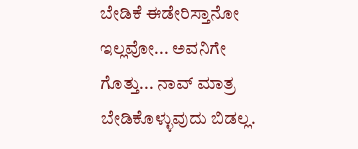ಬೇಡಿಕೆ ಈಡೇರಿಸ್ತಾನೋ ಇಲ್ಲವೋ... ಅವನಿಗೇ ಗೊತ್ತು... ನಾವ್ ಮಾತ್ರ ಬೇಡಿಕೊಳ್ಳುವುದು ಬಿಡಲ್ಲ.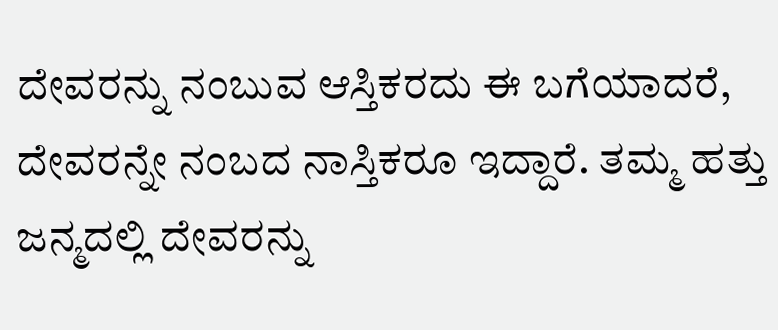ದೇವರನ್ನು ನಂಬುವ ಆಸ್ತಿಕರದು ಈ ಬಗೆಯಾದರೆ, ದೇವರನ್ನೇ ನಂಬದ ನಾಸ್ತಿಕರೂ ಇದ್ದಾರೆ. ತಮ್ಮ ಹತ್ತು ಜನ್ಮದಲ್ಲಿ ದೇವರನ್ನು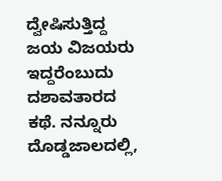ದ್ವೇಷಿಸುತ್ತಿದ್ದ ಜಯ ವಿಜಯರು ಇದ್ದರೆಂಬುದು ದಶಾವತಾರದ ಕಥೆ. ನನ್ನೂರು ದೊಡ್ಡಜಾಲದಲ್ಲಿ,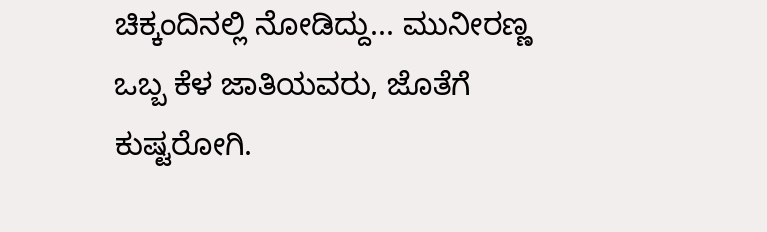ಚಿಕ್ಕಂದಿನಲ್ಲಿ ನೋಡಿದ್ದು... ಮುನೀರಣ್ಣ ಒಬ್ಬ ಕೆಳ ಜಾತಿಯವರು, ಜೊತೆಗೆ ಕುಷ್ಟರೋಗಿ.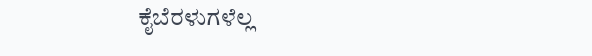ಕೈಬೆರಳುಗಳೆಲ್ಲ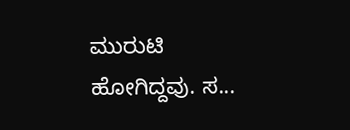ಮುರುಟಿ ಹೋಗಿದ್ದವು. ಸ...